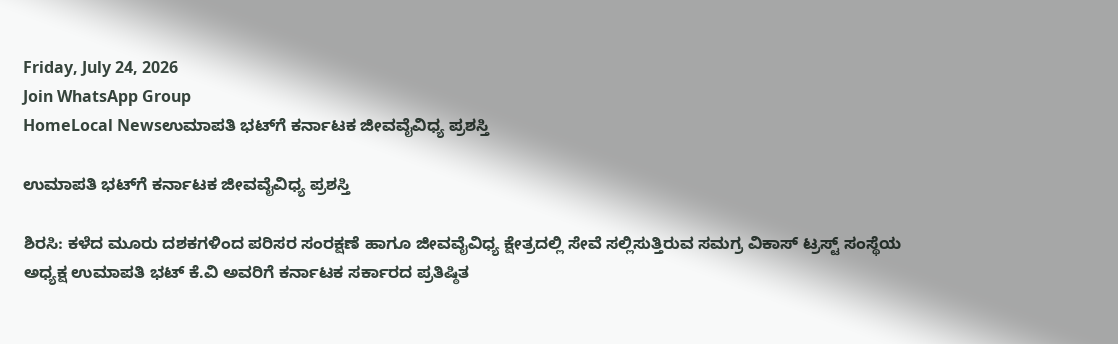Friday, July 24, 2026
Join WhatsApp Group
HomeLocal Newsಉಮಾಪತಿ ಭಟ್‌ಗೆ ಕರ್ನಾಟಕ ಜೀವವೈವಿಧ್ಯ ಪ್ರಶಸ್ತಿ

ಉಮಾಪತಿ ಭಟ್‌ಗೆ ಕರ್ನಾಟಕ ಜೀವವೈವಿಧ್ಯ ಪ್ರಶಸ್ತಿ

ಶಿರಸಿ: ಕಳೆದ ಮೂರು ದಶಕಗಳಿಂದ ಪರಿಸರ ಸಂರಕ್ಷಣೆ ಹಾಗೂ ಜೀವವೈವಿಧ್ಯ ಕ್ಷೇತ್ರದಲ್ಲಿ ಸೇವೆ ಸಲ್ಲಿಸುತ್ತಿರುವ ಸಮಗ್ರ ವಿಕಾಸ್ ಟ್ರಸ್ಟ್ ಸಂಸ್ಥೆಯ ಅಧ್ಯಕ್ಷ ಉಮಾಪತಿ ಭಟ್ ಕೆ.ವಿ ಅವರಿಗೆ ಕರ್ನಾಟಕ ಸರ್ಕಾರದ ಪ್ರತಿಷ್ಠಿತ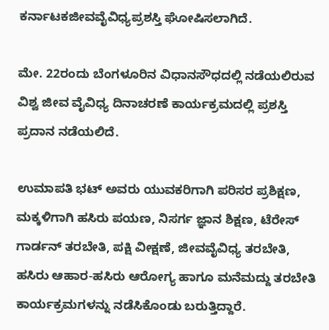ಕರ್ನಾಟಕಜೀವವೈವಿಧ್ಯಪ್ರಶಸ್ತಿ ಘೋಷಿಸಲಾಗಿದೆ.

ಮೇ. 22ರಂದು ಬೆಂಗಳೂರಿನ ವಿಧಾನಸೌಧದಲ್ಲಿ ನಡೆಯಲಿರುವ ವಿಶ್ವ ಜೀವ ವೈವಿಧ್ಯ ದಿನಾಚರಣೆ ಕಾರ್ಯಕ್ರಮದಲ್ಲಿ ಪ್ರಶಸ್ತಿ ಪ್ರದಾನ ನಡೆಯಲಿದೆ.

ಉಮಾಪತಿ ಭಟ್ ಅವರು ಯುವಕರಿಗಾಗಿ ಪರಿಸರ ಪ್ರಶಿಕ್ಷಣ, ಮಕ್ಕಳಿಗಾಗಿ ಹಸಿರು ಪಯಣ, ನಿಸರ್ಗ ಜ್ಞಾನ ಶಿಕ್ಷಣ, ಟೆರೇಸ್ ಗಾರ್ಡನ್ ತರಬೇತಿ, ಪಕ್ಷಿ ವೀಕ್ಷಣೆ, ಜೀವವೈವಿಧ್ಯ ತರಬೇತಿ, ಹಸಿರು ಆಹಾರ-ಹಸಿರು ಆರೋಗ್ಯ ಹಾಗೂ ಮನೆಮದ್ದು ತರಬೇತಿ ಕಾರ್ಯಕ್ರಮಗಳನ್ನು ನಡೆಸಿಕೊಂಡು ಬರುತ್ತಿದ್ದಾರೆ.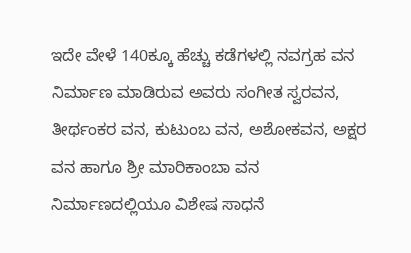ಇದೇ ವೇಳೆ 140ಕ್ಕೂ ಹೆಚ್ಚು ಕಡೆಗಳಲ್ಲಿ ನವಗ್ರಹ ವನ ನಿರ್ಮಾಣ ಮಾಡಿರುವ ಅವರು ಸಂಗೀತ ಸ್ವರವನ, ತೀರ್ಥಂಕರ ವನ, ಕುಟುಂಬ ವನ, ಅಶೋಕವನ, ಅಕ್ಷರ ವನ ಹಾಗೂ ಶ್ರೀ ಮಾರಿಕಾಂಬಾ ವನ ನಿರ್ಮಾಣದಲ್ಲಿಯೂ ವಿಶೇಷ ಸಾಧನೆ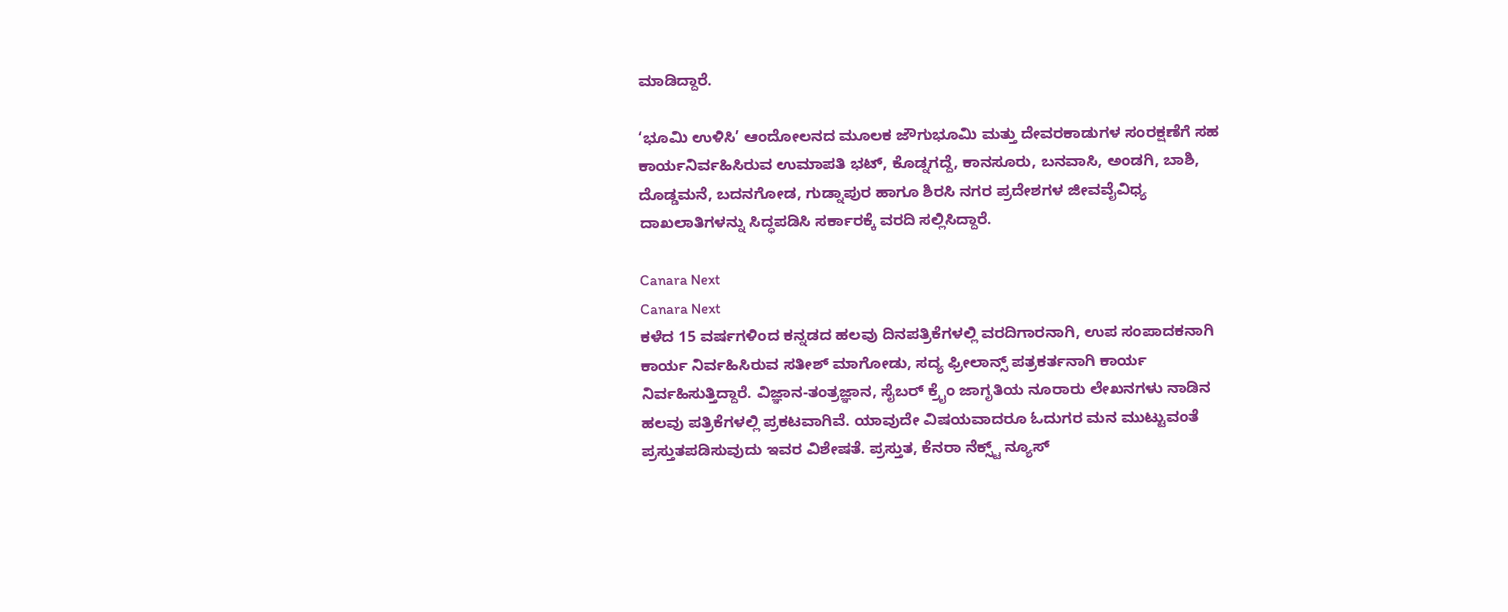ಮಾಡಿದ್ದಾರೆ.

‘ಭೂಮಿ ಉಳಿಸಿ’ ಆಂದೋಲನದ ಮೂಲಕ ಜೌಗುಭೂಮಿ ಮತ್ತು ದೇವರಕಾಡುಗಳ ಸಂರಕ್ಷಣೆಗೆ ಸಹ ಕಾರ್ಯನಿರ್ವಹಿಸಿರುವ ಉಮಾಪತಿ ಭಟ್, ಕೊಡ್ನಗದ್ದೆ, ಕಾನಸೂರು, ಬನವಾಸಿ, ಅಂಡಗಿ, ಬಾಶಿ, ದೊಡ್ಡಮನೆ, ಬದನಗೋಡ, ಗುಡ್ನಾಪುರ ಹಾಗೂ ಶಿರಸಿ ನಗರ ಪ್ರದೇಶಗಳ ಜೀವವೈವಿಧ್ಯ ದಾಖಲಾತಿಗಳನ್ನು ಸಿದ್ಧಪಡಿಸಿ ಸರ್ಕಾರಕ್ಕೆ ವರದಿ ಸಲ್ಲಿಸಿದ್ದಾರೆ.

Canara Next
Canara Next
ಕಳೆದ 15 ವರ್ಷಗಳಿಂದ ಕನ್ನಡದ ಹಲವು ದಿನಪತ್ರಿಕೆಗಳಲ್ಲಿ ವರದಿಗಾರನಾಗಿ, ಉಪ ಸಂಪಾದಕನಾಗಿ ಕಾರ್ಯ ನಿರ್ವಹಿಸಿರುವ ಸತೀಶ್‌ ಮಾಗೋಡು, ಸದ್ಯ ಫ್ರೀಲಾನ್ಸ್‌ ಪತ್ರಕರ್ತನಾಗಿ ಕಾರ್ಯ ನಿರ್ವಹಿಸುತ್ತಿದ್ದಾರೆ. ವಿಜ್ಞಾನ-ತಂತ್ರಜ್ಞಾನ, ಸೈಬರ್‌ ಕ್ರೈಂ ಜಾಗೃತಿಯ ನೂರಾರು ಲೇಖನಗಳು ನಾಡಿನ ಹಲವು ಪತ್ರಿಕೆಗಳಲ್ಲಿ ಪ್ರಕಟವಾಗಿವೆ. ಯಾವುದೇ ವಿಷಯವಾದರೂ ಓದುಗರ ಮನ ಮುಟ್ಟುವಂತೆ ಪ್ರಸ್ತುತಪಡಿಸುವುದು ಇವರ ವಿಶೇಷತೆ. ಪ್ರಸ್ತುತ, ಕೆನರಾ ನೆಕ್ಸ್ಟ್‌ ನ್ಯೂಸ್‌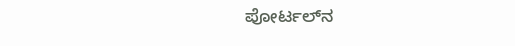ಪೋರ್ಟಲ್‌ನ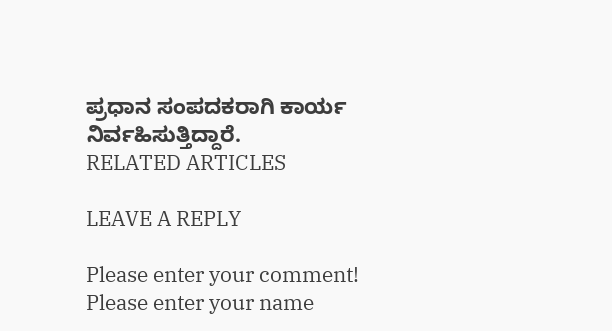ಪ್ರಧಾನ ಸಂಪದಕರಾಗಿ ಕಾರ್ಯ ನಿರ್ವಹಿಸುತ್ತಿದ್ದಾರೆ.
RELATED ARTICLES

LEAVE A REPLY

Please enter your comment!
Please enter your name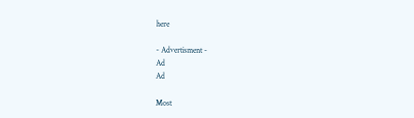here

- Advertisment -
Ad
Ad

Most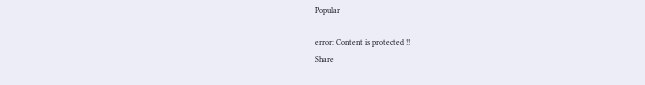Popular

error: Content is protected !!
Share